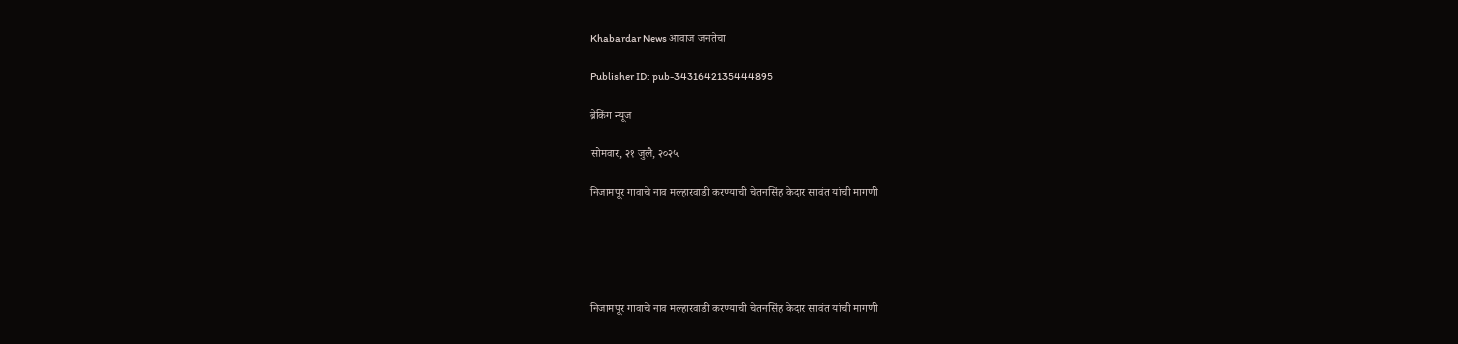Khabardar News आवाज जनतेचा

Publisher ID: pub-3431642135444895

ब्रेकिंग न्यूज

सोमवार, २१ जुलै, २०२५

निजामपूर गावाचे नाव मल्हारवाडी करण्याची चेतनसिंह केदार सावंत यांची मागणी





निजामपूर गावाचे नाव मल्हारवाडी करण्याची चेतनसिंह केदार सावंत यांची मागणी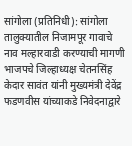सांगोला (प्रतिनिधी): सांगोला तालुक्यातील निजामपूर गावाचे नाव मल्हारवाडी करण्याची मागणी भाजपचे जिल्हाध्यक्ष चेतनसिंह केदार सावंत यांनी मुख्यमंत्री देवेंद्र फडणवीस यांच्याकडे निवेदनाद्वारे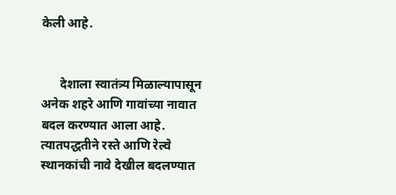केली आहे.


      देशाला स्वातंत्र्य मिळाल्यापासून अनेक शहरे आणि गावांच्या नावात बदल करण्यात आला आहे. त्यातपद्धतीने रस्ते आणि रेल्वे स्थानकांची नावे देखील बदलण्यात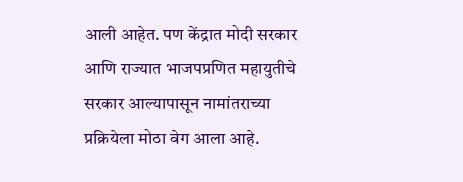आली आहेत. पण केंद्रात मोदी सरकार आणि राज्यात भाजपप्रणित महायुतीचे सरकार आल्यापासून नामांतराच्या प्रक्रियेला मोठा वेग आला आहे.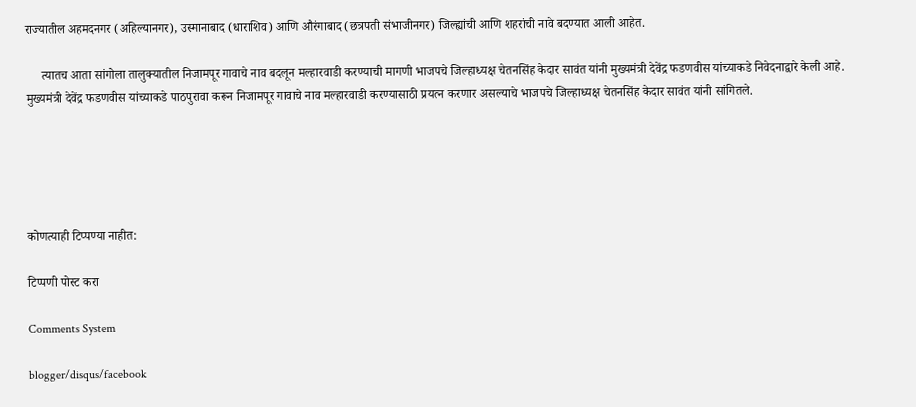राज्यातील अहमदनगर (अहिल्यानगर), उस्मानाबाद (धाराशिव) आणि औरंगाबाद (छत्रपती संभाजीनगर) जिल्ह्यांची आणि शहरांची नावे बदण्यात आली आहेत.

     त्यातच आता सांगोला तालुक्यातील निजामपूर गावाचे नाव बदलून मल्हारवाडी करण्याची मागणी भाजपचे जिल्हाध्यक्ष चेतनसिंह केदार सावंत यांनी मुख्यमंत्री देवेंद्र फडणवीस यांच्याकडे निवेदनाद्वारे केली आहे. मुख्यमंत्री देवेंद्र फडणवीस यांच्याकडे पाठपुरावा करून निजामपूर गावाचे नाव मल्हारवाडी करण्यासाठी प्रयत्न करणार असल्याचे भाजपचे जिल्हाध्यक्ष चेतनसिंह केदार सावंत यांनी सांगितले.





कोणत्याही टिप्पण्‍या नाहीत:

टिप्पणी पोस्ट करा

Comments System

blogger/disqus/facebook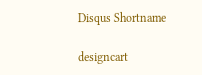Disqus Shortname

designcart